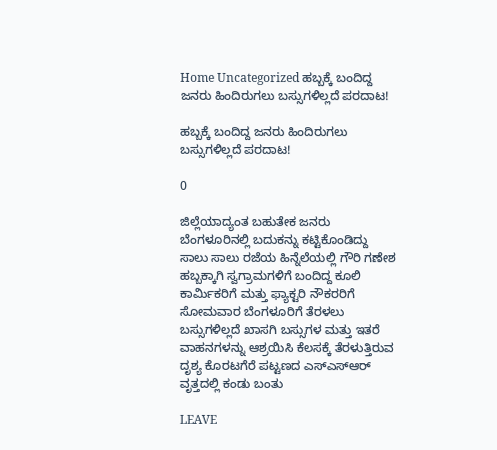Home Uncategorized ಹಬ್ಬಕ್ಕೆ ಬಂದಿದ್ದ ಜನರು ಹಿಂದಿರುಗಲು ಬಸ್ಸುಗಳಿಲ್ಲದೆ ಪರದಾಟ!

ಹಬ್ಬಕ್ಕೆ ಬಂದಿದ್ದ ಜನರು ಹಿಂದಿರುಗಲು ಬಸ್ಸುಗಳಿಲ್ಲದೆ ಪರದಾಟ!

0

ಜಿಲ್ಲೆಯಾದ್ಯಂತ ಬಹುತೇಕ ಜನರು ಬೆಂಗಳೂರಿನಲ್ಲಿ ಬದುಕನ್ನು ಕಟ್ಟಿಕೊಂಡಿದ್ದು ಸಾಲು ಸಾಲು ರಜೆಯ ಹಿನ್ನೆಲೆಯಲ್ಲಿ ಗೌರಿ ಗಣೇಶ ಹಬ್ಬಕ್ಕಾಗಿ ಸ್ವಗ್ರಾಮಗಳಿಗೆ ಬಂದಿದ್ದ ಕೂಲಿ ಕಾರ್ಮಿಕರಿಗೆ ಮತ್ತು ಫ್ಯಾಕ್ಟರಿ ನೌಕರರಿಗೆ ಸೋಮವಾರ ಬೆಂಗಳೂರಿಗೆ ತೆರಳಲು ಬಸ್ಸುಗಳಿಲ್ಲದೆ ಖಾಸಗಿ ಬಸ್ಸುಗಳ ಮತ್ತು ಇತರೆ ವಾಹನಗಳನ್ನು ಆಶ್ರಯಿಸಿ ಕೆಲಸಕ್ಕೆ ತೆರಳುತ್ತಿರುವ ದೃಶ್ಯ ಕೊರಟಗೆರೆ ಪಟ್ಟಣದ ಎಸ್‌ಎಸ್‌ಆ‌ರ್ ವೃತ್ತದಲ್ಲಿ ಕಂಡು ಬಂತು

LEAVE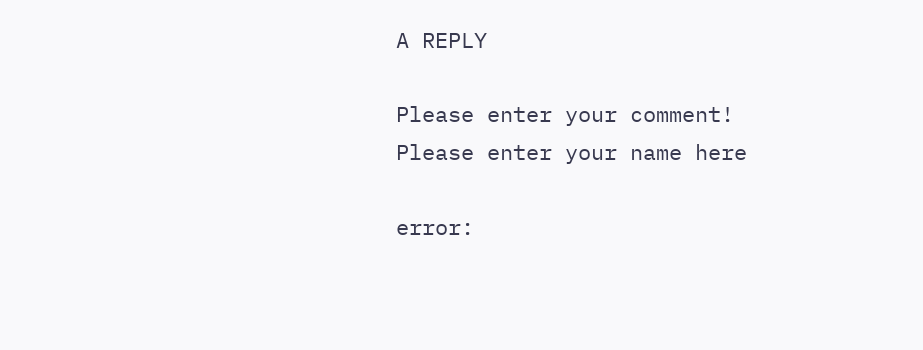A REPLY

Please enter your comment!
Please enter your name here

error: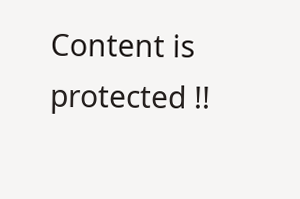Content is protected !!